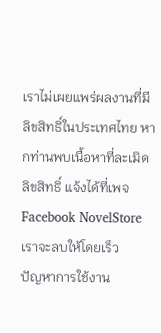เราไม่เผยแพร่ผลงานที่มีลิขสิทธิ์ในประเทศไทย หากท่านพบเนื้อหาที่ละเมิดลิขสิทธิ์ แจ้งได้ที่เพจ Facebook NovelStore เราจะลบให้โดยเร็ว
ปัญหาการใช้งาน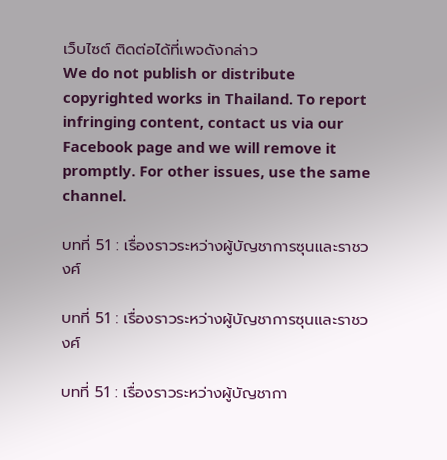เว็บไซต์ ติดต่อได้ที่เพจดังกล่าว
We do not publish or distribute copyrighted works in Thailand. To report infringing content, contact us via our Facebook page and we will remove it promptly. For other issues, use the same channel.

บทที่ 51 : เรื่องราวระหว่างผู้บัญชาการซุนเเละราชวงศ์

บทที่ 51 : เรื่องราวระหว่างผู้บัญชาการซุนเเละราชวงศ์

บทที่ 51 : เรื่องราวระหว่างผู้บัญชากา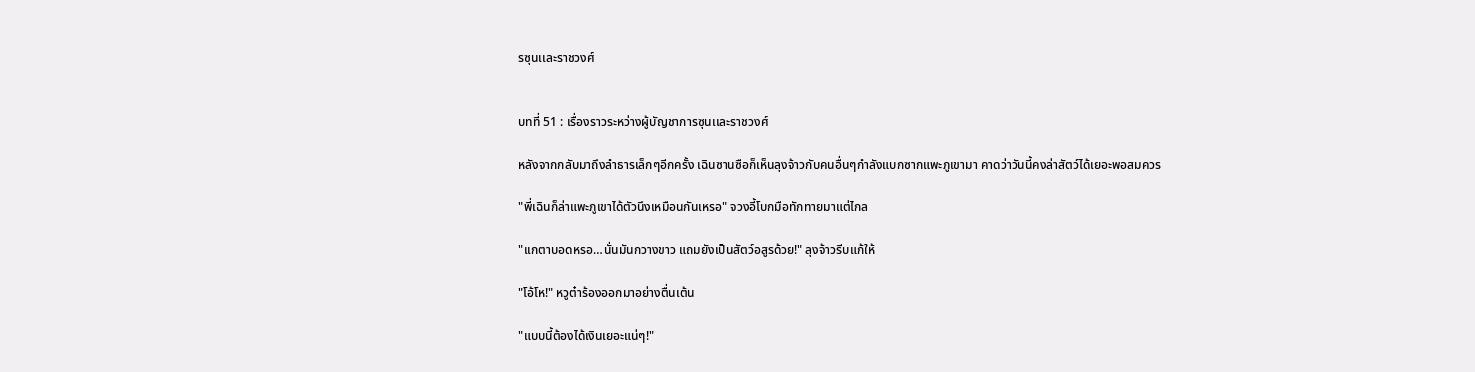รซุนเเละราชวงศ์


บทที่ 51 : เรื่องราวระหว่างผู้บัญชาการซุนเเละราชวงศ์

หลังจากกลับมาถึงลำธารเล็กๆอีกครั้ง เฉินซานซือก็เห็นลุงจ้าวกับคนอื่นๆกำลังแบกซากแพะภูเขามา คาดว่าวันนี้คงล่าสัตว์ได้เยอะพอสมควร

"พี่เฉินก็ล่าแพะภูเขาได้ตัวนึงเหมือนกันเหรอ" จวงอี้โบกมือทักทายมาแต่ไกล

"เเกตาบอดหรอ…นั่นมันกวางขาว แถมยังเป็นสัตว์อสูรด้วย!" ลุงจ้าวรีบแก้ให้

"โอ้โห!" หวูต๋าร้องออกมาอย่างตื่นเต้น

"แบบนี้ต้องได้เงินเยอะแน่ๆ!"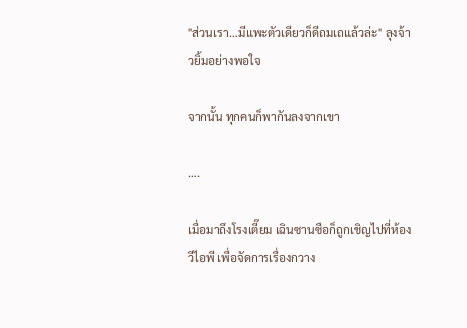"ส่วนเรา…มีแพะตัวเดียวก็ดีถมเถแล้วล่ะ" ลุงจ้าวยิ้มอย่างพอใจ

จากนั้น ทุกคนก็พากันลงจากเขา

….

เมื่อมาถึงโรงเตี๊ยม เฉินซานซือก็ถูกเชิญไปที่ห้องวีไอพี เพื่อจัดการเรื่องกวาง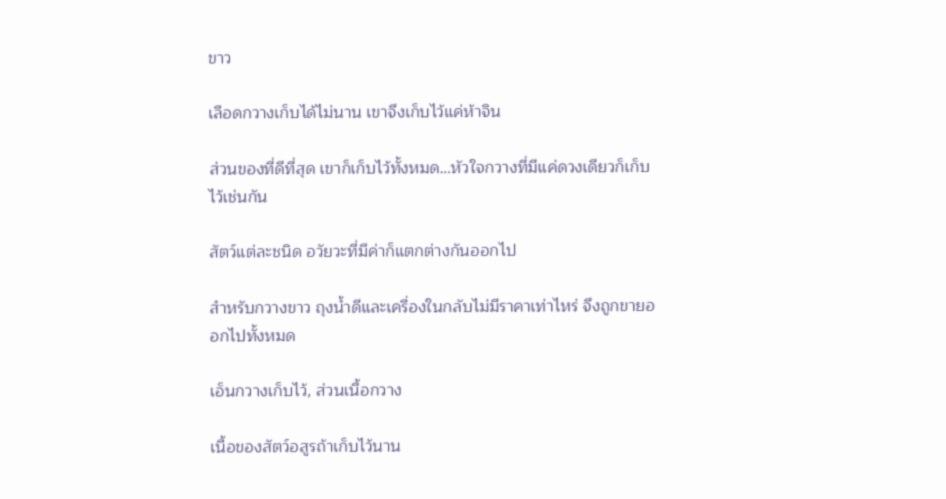ขาว

เลือดกวางเก็บได้ไม่นาน เขาจึงเก็บไว้แค่ห้าจิน

ส่วนของที่ดีที่สุด เขาก็เก็บไว้ทั้งหมด…หัวใจกวางที่มีแค่ดวงเดียวก็เก็บไว้เช่นกัน

สัตว์แต่ละชนิด อวัยวะที่มีค่าก็แตกต่างกันออกไป

สำหรับกวางขาว ถุงน้ำดีและเครื่องในกลับไม่มีราคาเท่าไหร่ จึงถูกขายออกไปทั้งหมด

เอ็นกวางเก็บไว้, ส่วนเนื้อกวาง

เนื้อของสัตว์อสูรถ้าเก็บไว้นาน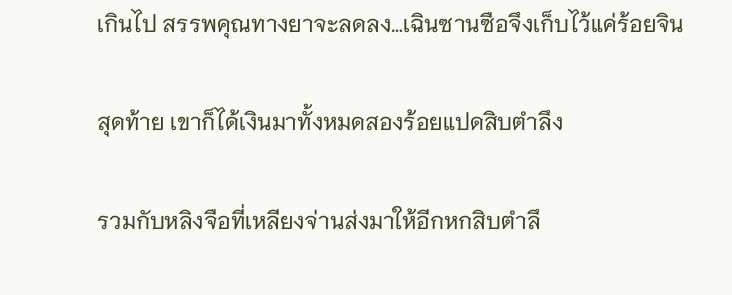เกินไป สรรพคุณทางยาจะลดลง…เฉินซานซือจึงเก็บไว้แค่ร้อยจิน

สุดท้าย เขาก็ได้เงินมาทั้งหมดสองร้อยแปดสิบตำลึง

รวมกับหลิงจือที่เหลียงจ่านส่งมาให้อีกหกสิบตำลึ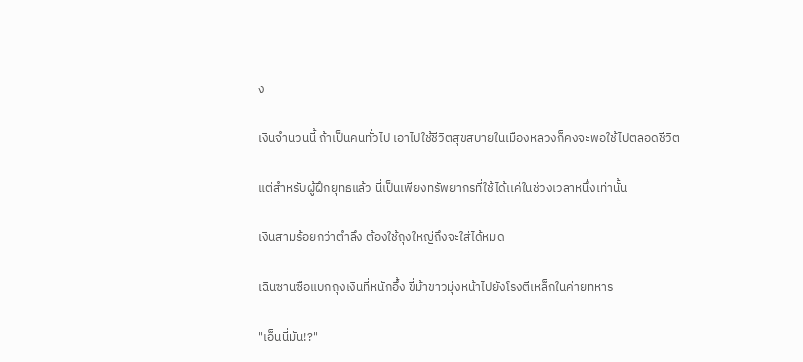ง

เงินจำนวนนี้ ถ้าเป็นคนทั่วไป เอาไปใช้ชีวิตสุขสบายในเมืองหลวงก็คงจะพอใช้ไปตลอดชีวิต

แต่สำหรับผู้ฝึกยุทธแล้ว นี่เป็นเพียงทรัพยากรที่ใช้ได้เเค่ในช่วงเวลาหนึ่งเท่านั้น

เงินสามร้อยกว่าตำลึง ต้องใช้ถุงใหญ่ถึงจะใส่ได้หมด

เฉินซานซือแบกถุงเงินที่หนักอึ้ง ขี่ม้าขาวมุ่งหน้าไปยังโรงตีเหล็กในค่ายทหาร

"เอ็นนี่มัน!?"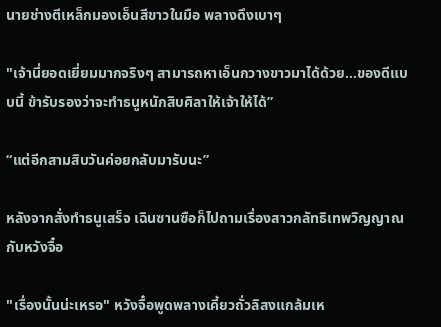นายช่างตีเหล็กมองเอ็นสีขาวในมือ พลางดึงเบาๆ

"เจ้านี่ยอดเยี่ยมมากจริงๆ สามารถหาเอ็นกวางขาวมาได้ด้วย…ของดีแบบนี้ ข้ารับรองว่าจะทำธนูหนักสิบศิลาให้เจ้าให้ได้”

“แต่อีกสามสิบวันค่อยกลับมารับนะ”

หลังจากสั่งทำธนูเสร็จ เฉินซานซือก็ไปถามเรื่องสาวกลัทธิเทพวิญญาณกับหวังจื๋อ

"เรื่องนั้นน่ะเหรอ" หวังจื๋อพูดพลางเคี้ยวถั่วลิสงแกล้มเห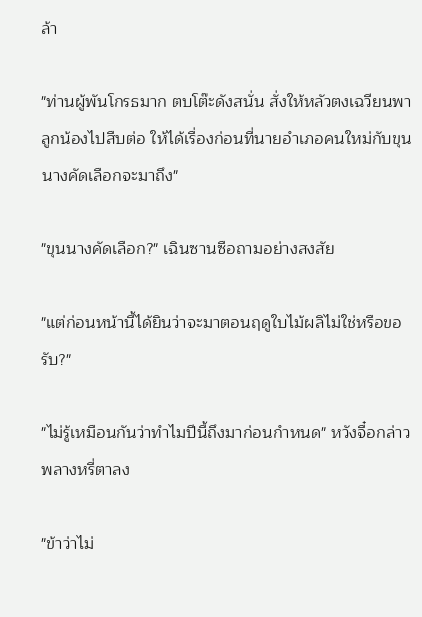ล้า

"ท่านผู้พันโกรธมาก ตบโต๊ะดังสนั่น สั่งให้หลัวตงเฉวียนพาลูกน้องไปสืบต่อ ให้ได้เรื่องก่อนที่นายอำเภอคนใหม่กับขุนนางคัดเลือกจะมาถึง"

"ขุนนางคัดเลือก?" เฉินซานซือถามอย่างสงสัย

"แต่ก่อนหน้านี้ได้ยินว่าจะมาตอนฤดูใบไม้ผลิไม่ใช่หรือขอรับ?"

"ไม่รู้เหมือนกันว่าทำไมปีนี้ถึงมาก่อนกำหนด" หวังจื๋อกล่าวพลางหรี่ตาลง

"ข้าว่าไม่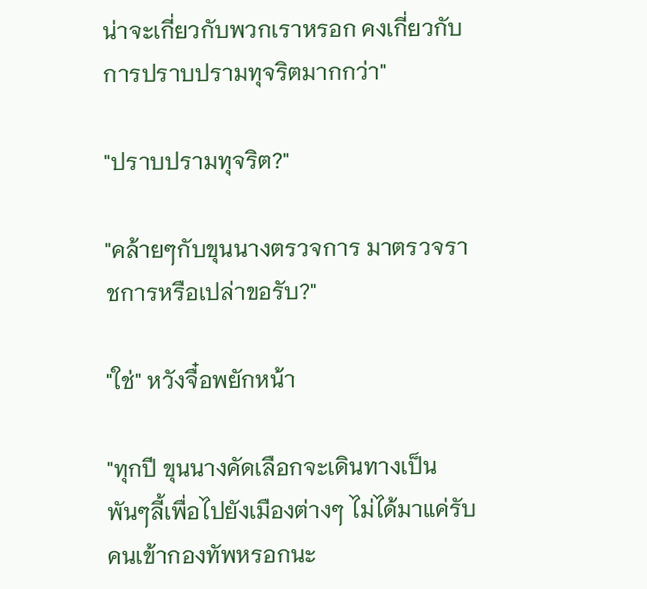น่าจะเกี่ยวกับพวกเราหรอก คงเกี่ยวกับการปราบปรามทุจริตมากกว่า"

"ปราบปรามทุจริต?"

"คล้ายๆกับขุนนางตรวจการ มาตรวจราชการหรือเปล่าขอรับ?"

"ใช่" หวังจื๋อพยักหน้า

"ทุกปี ขุนนางคัดเลือกจะเดินทางเป็นพันๆลี้เพื่อไปยังเมืองต่างๆ ไม่ได้มาแค่รับคนเข้ากองทัพหรอกนะ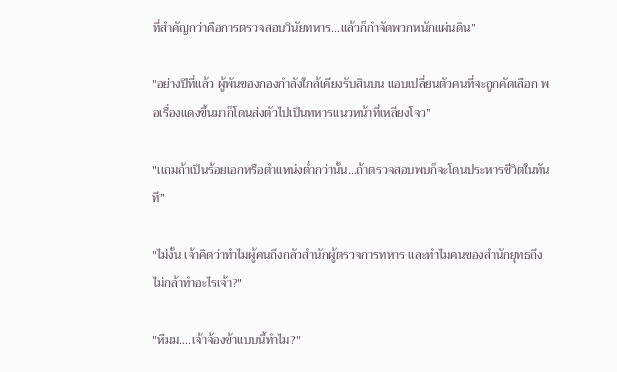ที่สำคัญกว่าคือการตรวจสอบวินัยทหาร…แล้วก็กำจัดพวกหนักแผ่นดิน”

"อย่างปีที่แล้ว ผู้พันของกองกำลังใกล้เคียงรับสินบน แอบเปลี่ยนตัวคนที่จะถูกคัดเลือก พอเรื่องแดงขึ้นมาก็โดนส่งตัวไปเป็นทหารเเนวหน้าที่เหลียงโจว”

"เเถมถ้าเป็นร้อยเอกหรือตำแหน่งต่ำกว่านั้น…ถ้าตรวจสอบพบก็จะโดนประหารชีวิตในทันที”

"ไม่งั้น เจ้าคิดว่าทำไมผู้คนถึงกลัวสำนักผู้ตรวจการทหาร และทำไมคนของสำนักยุทธถึงไม่กล้าทำอะไรเจ้า?"

"หืมม….เจ้าจ้องข้าเเบบนี้ทำไม?"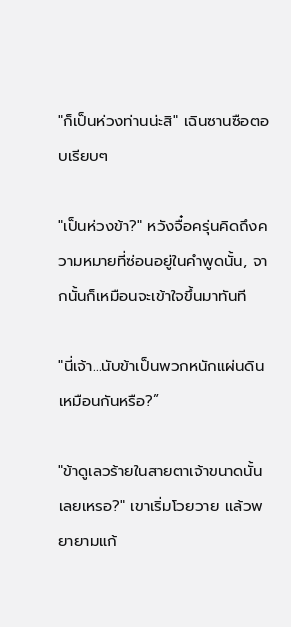"ก็เป็นห่วงท่านน่ะสิ" เฉินซานซือตอบเรียบๆ

"เป็นห่วงข้า?" หวังจื๋อครุ่นคิดถึงความหมายที่ซ่อนอยู่ในคำพูดนั้น, จากนั้นก็เหมือนจะเข้าใจขึ้นมาทันที

"นี่เจ้า…นับข้าเป็นพวกหนักแผ่นดินเหมือนกันหรือ?”

"ข้าดูเลวร้ายในสายตาเจ้าขนาดนั้นเลยเหรอ?" เขาเริ่มโวยวาย เเล้วพยายามแก้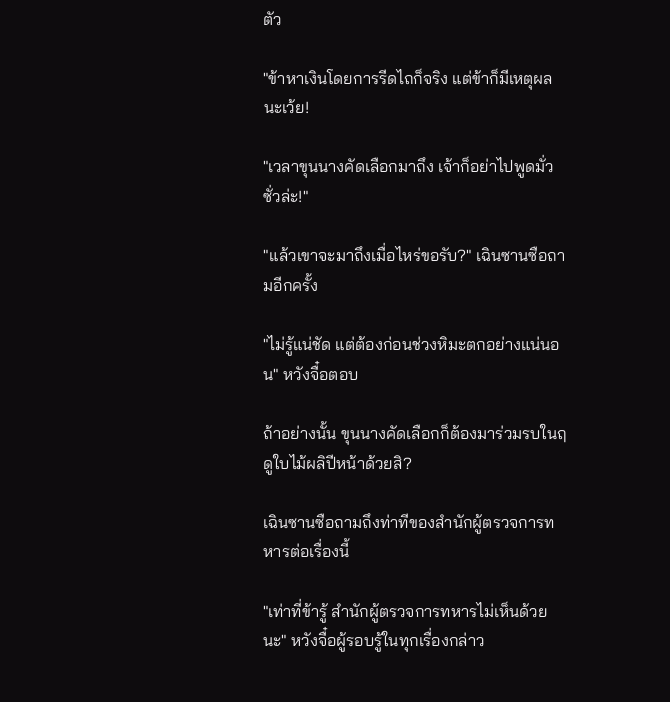ตัว

"ข้าหาเงินโดยการรีดไถก็จริง แต่ข้าก็มีเหตุผลนะเว้ย!

"เวลาขุนนางคัดเลือกมาถึง เจ้าก็อย่าไปพูดมั่วซั่วล่ะ!"

"แล้วเขาจะมาถึงเมื่อไหร่ขอรับ?" เฉินซานซือถามอีกครั้ง

"ไม่รู้แน่ชัด แต่ต้องก่อนช่วงหิมะตกอย่างแน่นอน" หวังจื๋อตอบ

ถ้าอย่างนั้น ขุนนางคัดเลือกก็ต้องมาร่วมรบในฤดูใบไม้ผลิปีหน้าด้วยสิ?

เฉินซานซือถามถึงท่าทีของสำนักผู้ตรวจการทหารต่อเรื่องนี้

"เท่าที่ข้ารู้ สำนักผู้ตรวจการทหารไม่เห็นด้วยนะ" หวังจื๋อผู้รอบรู้ในทุกเรื่องกล่าว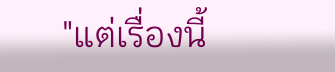"แต่เรื่องนี้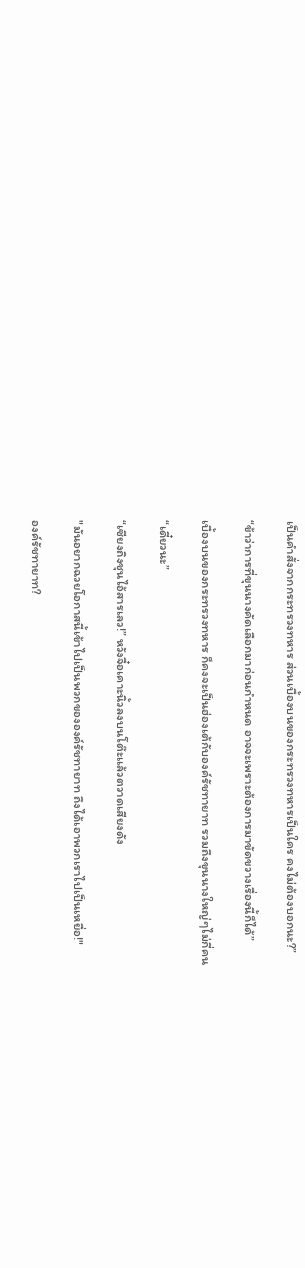เป็นคำสั่งจากกระทรวงทหาร ส่วนเบื้องบนของกระทรวงทหารเป็นใคร คงไม่ต้องบอกนะ?”

“ข้าว่าการที่ขุนนางคัดเลือกมาก่อนกำหนด อาจจะเพราะต้องการมาขัดขวางเรื่องนี้ก็ได้”

เบื้องบนของกระทรวงทหาร ก็คงจะเป็นฮ่องเต้กับองค์รัชทายาท รวมถึงขุนนางใหญ่ๆไม่กี่คน

“เดี๋ยวนะ”

“เซียงถิงชุนไอ้สารเลว!” หวังจื๋อเคาะนิ้วลงบนโต๊ะเเล้วตวาดเสียงดัง

"มันอยากฉวยโอกาสนี้เข้าไปเป็นพวกขององค์รัชทายาท ถึงได้เอาพวกเราไปเป็นเหยื่อ!"

องค์รัชทายาท?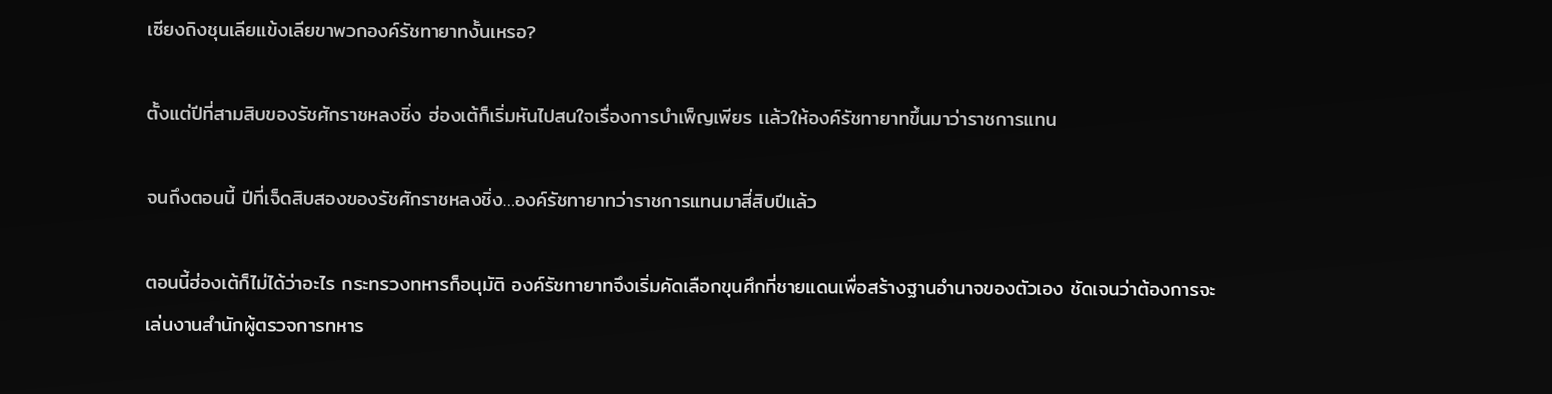เซียงถิงชุนเลียแข้งเลียขาพวกองค์รัชทายาทงั้นเหรอ?

ตั้งแต่ปีที่สามสิบของรัชศักราชหลงชิ่ง ฮ่องเต้ก็เริ่มหันไปสนใจเรื่องการบำเพ็ญเพียร เเล้วให้องค์รัชทายาทขึ้นมาว่าราชการแทน

จนถึงตอนนี้ ปีที่เจ็ดสิบสองของรัชศักราชหลงชิ่ง…องค์รัชทายาทว่าราชการแทนมาสี่สิบปีแล้ว

ตอนนี้ฮ่องเต้ก็ไม่ได้ว่าอะไร กระทรวงทหารก็อนุมัติ องค์รัชทายาทจึงเริ่มคัดเลือกขุนศึกที่ชายแดนเพื่อสร้างฐานอำนาจของตัวเอง ชัดเจนว่าต้องการจะเล่นงานสำนักผู้ตรวจการทหาร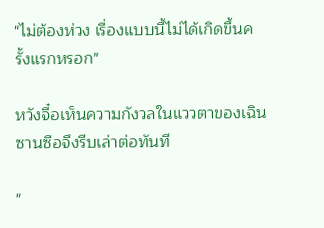"ไม่ต้องห่วง เรื่องแบบนี้ไม่ได้เกิดขึ้นครั้งแรกหรอก"

หวังจื๋อเห็นความกังวลในแววตาของเฉินซานซือจึงรีบเล่าต่อทันที

"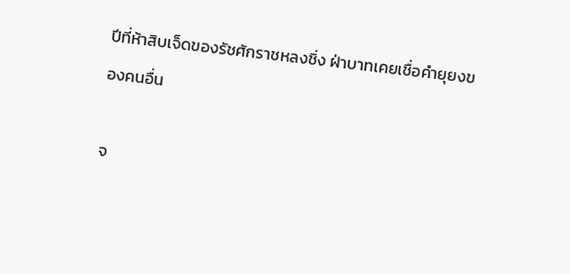ปีที่ห้าสิบเจ็ดของรัชศักราชหลงชิ่ง ฝ่าบาทเคยเชื่อคำยุยงของคนอื่น

จ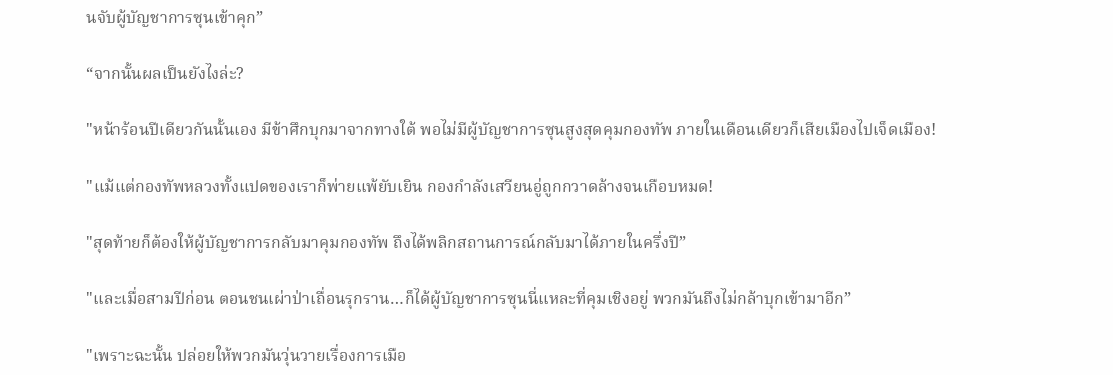นจับผู้บัญชาการซุนเข้าคุก”

“จากนั้นผลเป็นยังไงล่ะ?

"หน้าร้อนปีเดียวกันนั้นเอง มีข้าศึกบุกมาจากทางใต้ พอไม่มีผู้บัญชาการซุนสูงสุดคุมกองทัพ ภายในเดือนเดียวก็เสียเมืองไปเจ็ดเมือง!

"แม้แต่กองทัพหลวงทั้งแปดของเราก็พ่ายแพ้ยับเยิน กองกำลังเสวียนอู่ถูกกวาดล้างจนเกือบหมด!

"สุดท้ายก็ต้องให้ผู้บัญชาการกลับมาคุมกองทัพ ถึงได้พลิกสถานการณ์กลับมาได้ภายในครึ่งปี”

"เเละเมื่อสามปีก่อน ตอนชนเผ่าป่าเถื่อนรุกราน…ก็ได้ผู้บัญชาการซุนนี่แหละที่คุมเชิงอยู่ พวกมันถึงไม่กล้าบุกเข้ามาอีก”

"เพราะฉะนั้น ปล่อยให้พวกมันวุ่นวายเรื่องการเมือ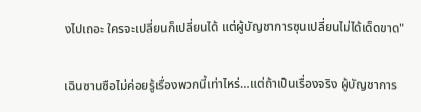งไปเถอะ ใครจะเปลี่ยนก็เปลี่ยนได้ แต่ผู้บัญชาการซุนเปลี่ยนไม่ได้เด็ดขาด"

เฉินซานซือไม่ค่อยรู้เรื่องพวกนี้เท่าไหร่…แต่ถ้าเป็นเรื่องจริง ผู้บัญชาการ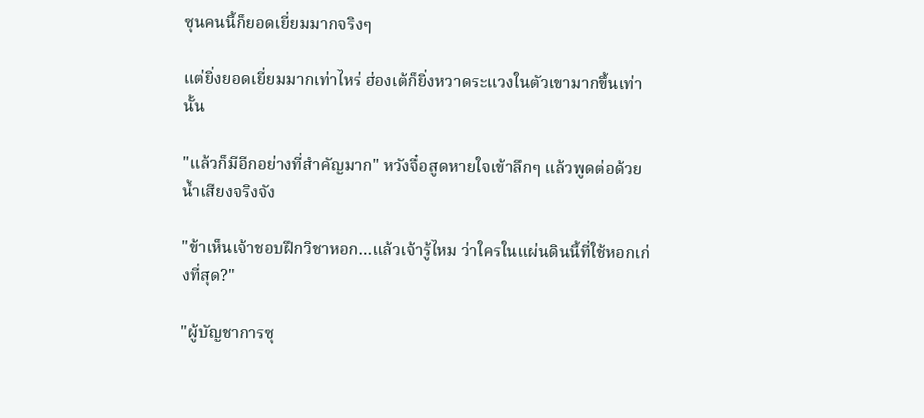ซุนคนนี้ก็ยอดเยี่ยมมากจริงๆ

แต่ยิ่งยอดเยี่ยมมากเท่าไหร่ ฮ่องเต้ก็ยิ่งหวาดระแวงในตัวเขามากขึ้นเท่านั้น

"แล้วก็มีอีกอย่างที่สำคัญมาก" หวังจื๋อสูดหายใจเข้าลึกๆ แล้วพูดต่อด้วยน้ำเสียงจริงจัง

"ข้าเห็นเจ้าชอบฝึกวิชาหอก…แล้วเจ้ารู้ไหม ว่าใครในแผ่นดินนี้ที่ใช้หอกเก่งที่สุด?"

"ผู้บัญชาการซุ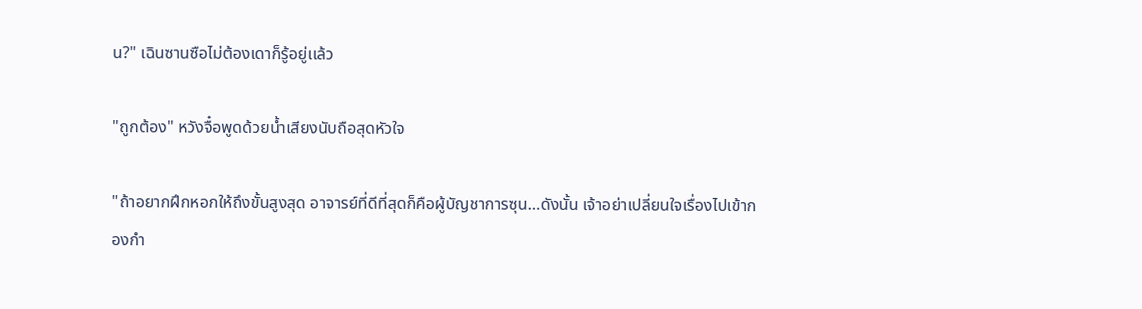น?" เฉินซานซือไม่ต้องเดาก็รู้อยู่เเล้ว

"ถูกต้อง" หวังจื๋อพูดด้วยน้ำเสียงนับถือสุดหัวใจ

"ถ้าอยากฝึกหอกให้ถึงขั้นสูงสุด อาจารย์ที่ดีที่สุดก็คือผู้บัญชาการซุน…ดังนั้น เจ้าอย่าเปลี่ยนใจเรื่องไปเข้ากองกำ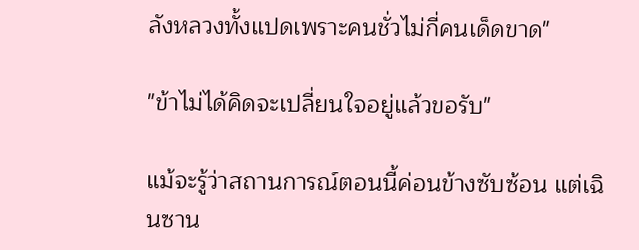ลังหลวงทั้งแปดเพราะคนชั่วไม่กี่คนเด็ดขาด"

"ข้าไม่ได้คิดจะเปลี่ยนใจอยู่แล้วขอรับ"

แม้จะรู้ว่าสถานการณ์ตอนนี้ค่อนข้างซับซ้อน แต่เฉินซาน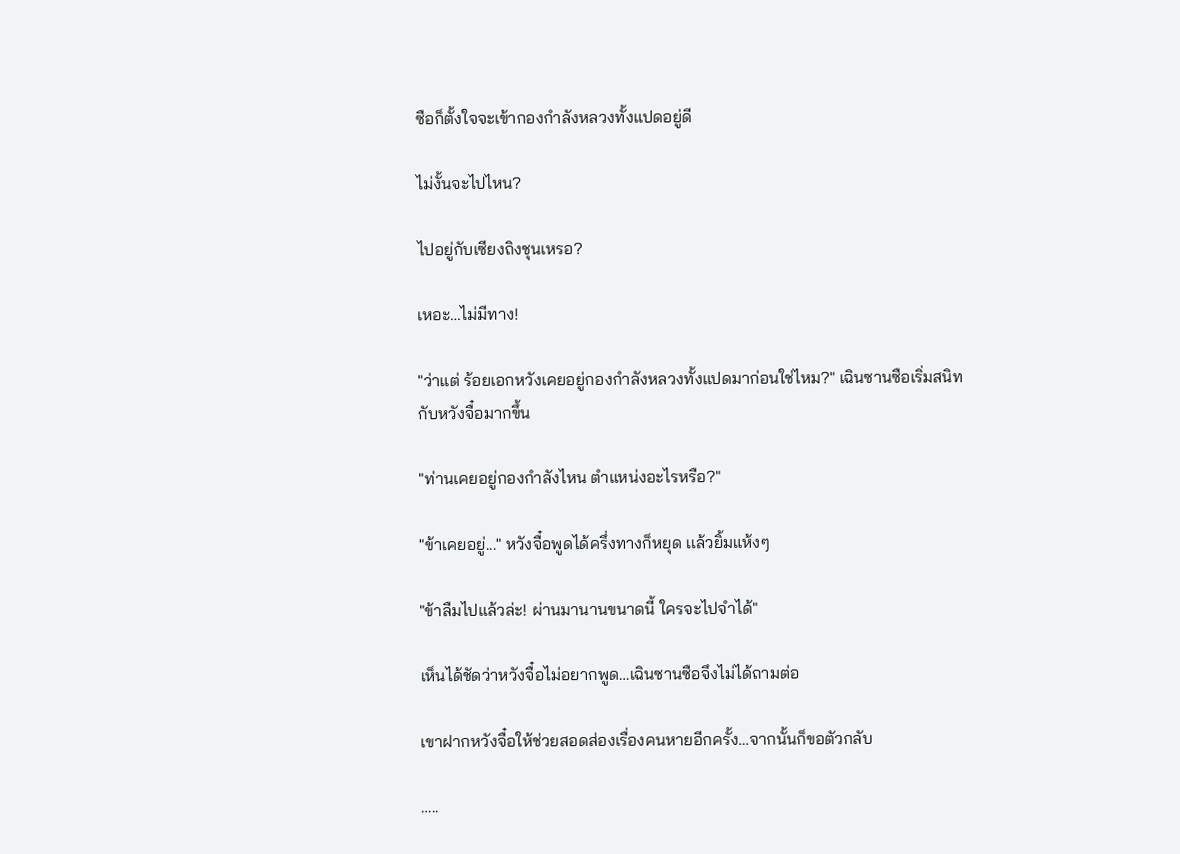ซือก็ตั้งใจจะเข้ากองกำลังหลวงทั้งแปดอยู่ดี

ไม่งั้นจะไปไหน?

ไปอยู่กับเซียงถิงชุนเหรอ?

เหอะ…ไม่มีทาง!

"ว่าแต่ ร้อยเอกหวังเคยอยู่กองกำลังหลวงทั้งแปดมาก่อนใช่ไหม?" เฉินซานซือเริ่มสนิทกับหวังจื๋อมากขึ้น

"ท่านเคยอยู่กองกำลังไหน ตำแหน่งอะไรหรือ?"

"ข้าเคยอยู่..." หวังจื๋อพูดได้ครึ่งทางก็หยุด เเล้วยิ้มแห้งๆ

"ข้าลืมไปแล้วล่ะ! ผ่านมานานขนาดนี้ ใครจะไปจำได้"

เห็นได้ชัดว่าหวังจื๋อไม่อยากพูด…เฉินซานซือจึงไม่ได้ถามต่อ

เขาฝากหวังจื๋อให้ช่วยสอดส่องเรื่องคนหายอีกครั้ง…จากนั้นก็ขอตัวกลับ

…..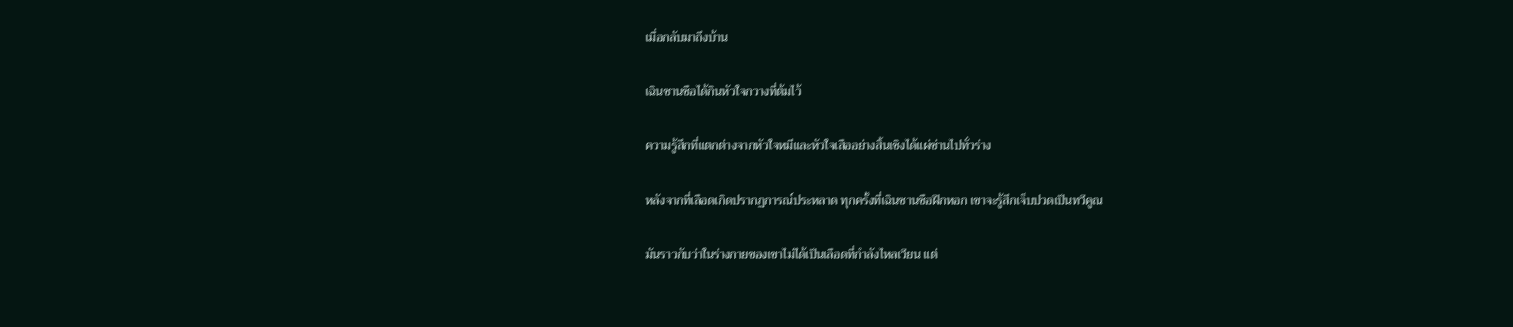เมื่อกลับมาถึงบ้าน

เฉินซานซือได้กินหัวใจกวางที่ต้มไว้

ความรู้สึกที่แตกต่างจากหัวใจหมีและหัวใจเสืออย่างสิ้นเชิงได้แผ่ซ่านไปทั่วร่าง

หลังจากที่เลือดเกิดปรากฏการณ์ประหลาด ทุกครั้งที่เฉินซานซือฝึกหอก เขาจะรู้สึกเจ็บปวดเป็นทวีคูณ

มันราวกับว่าในร่างกายของเขาไม่ได้เป็นเลือดที่กำลังไหลเวียน แต่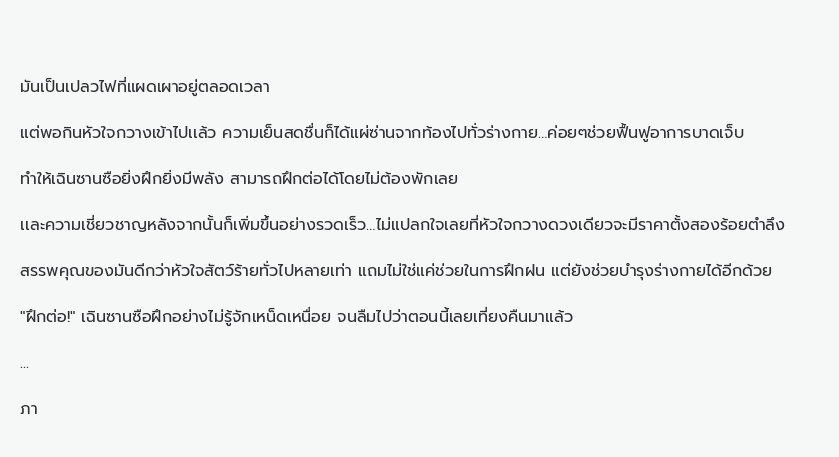มันเป็นเปลวไฟที่แผดเผาอยู่ตลอดเวลา

แต่พอกินหัวใจกวางเข้าไปเเล้ว ความเย็นสดชื่นก็ได้แผ่ซ่านจากท้องไปทั่วร่างกาย…ค่อยๆช่วยฟื้นฟูอาการบาดเจ็บ

ทำให้เฉินซานซือยิ่งฝึกยิ่งมีพลัง สามารถฝึกต่อได้โดยไม่ต้องพักเลย

เเละความเชี่ยวชาญหลังจากนั้นก็เพิ่มขึ้นอย่างรวดเร็ว…ไม่แปลกใจเลยที่หัวใจกวางดวงเดียวจะมีราคาตั้งสองร้อยตำลึง

สรรพคุณของมันดีกว่าหัวใจสัตว์ร้ายทั่วไปหลายเท่า แถมไม่ใช่แค่ช่วยในการฝึกฝน แต่ยังช่วยบำรุงร่างกายได้อีกด้วย

"ฝึกต่อ!" เฉินซานซือฝึกอย่างไม่รู้จักเหน็ดเหนื่อย จนลืมไปว่าตอนนี้เลยเที่ยงคืนมาแล้ว

...

ภา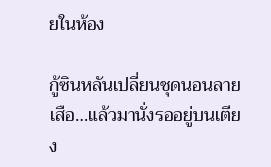ยในห้อง

กู้ซินหลันเปลี่ยนชุดนอนลายเสือ…แล้วมานั่งรออยู่บนเตียง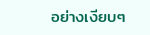อย่างเงียบๆ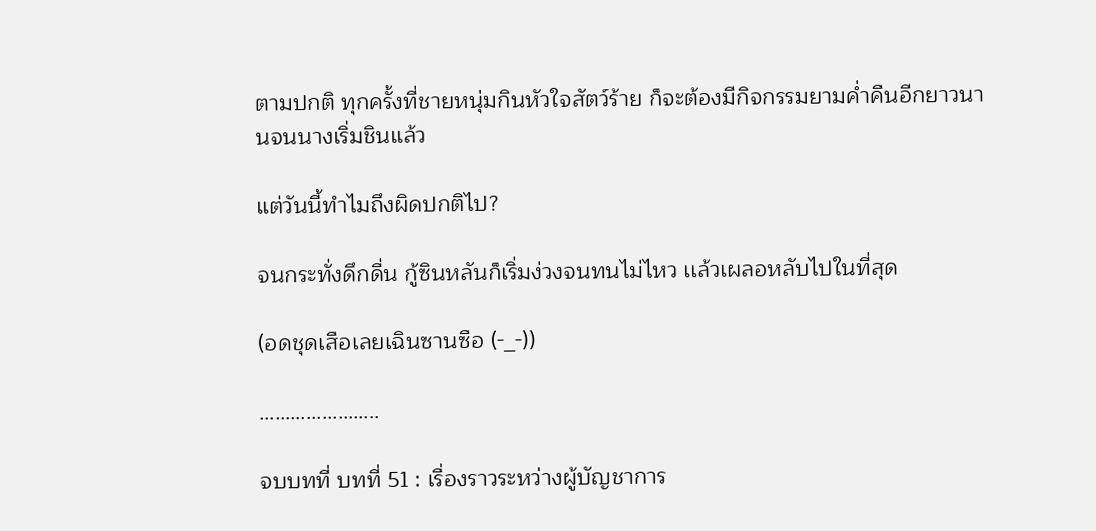ตามปกติ ทุกครั้งที่ชายหนุ่มกินหัวใจสัตว์ร้าย ก็จะต้องมีกิจกรรมยามค่ำคืนอีกยาวนานจนนางเริ่มชินแล้ว

แต่วันนี้ทำไมถึงผิดปกติไป?

จนกระทั่งดึกดื่น กู้ซินหลันก็เริ่มง่วงจนทนไม่ไหว เเล้วเผลอหลับไปในที่สุด

(อดชุดเสือเลยเฉินซานซือ (-_-))

…………………..

จบบทที่ บทที่ 51 : เรื่องราวระหว่างผู้บัญชาการ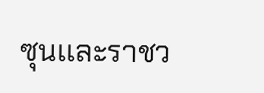ซุนเเละราชว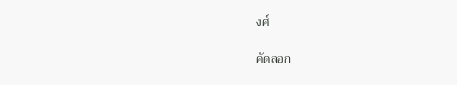งศ์

คัดลอก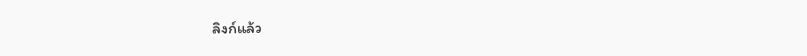ลิงก์แล้ว